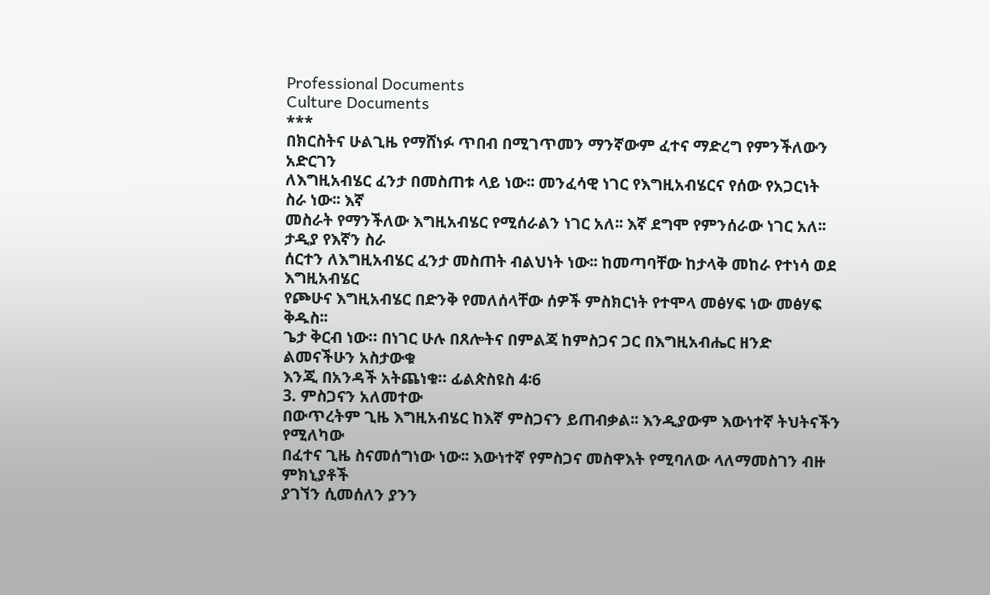Professional Documents
Culture Documents
***
በክርስትና ሁልጊዜ የማሸነፉ ጥበብ በሚገጥመን ማንኛውም ፈተና ማድረግ የምንችለውን አድርገን
ለእግዚአብሄር ፈንታ በመስጠቱ ላይ ነው፡፡ መንፈሳዊ ነገር የእግዚአብሄርና የሰው የአጋርነት ስራ ነው፡፡ እኛ
መስራት የማንችለው እግዚአብሄር የሚሰራልን ነገር አለ፡፡ እኛ ደግሞ የምንሰራው ነገር አለ፡፡ ታዲያ የእኛን ስራ
ሰርተን ለእግዚአብሄር ፈንታ መስጠት ብልህነት ነው፡፡ ከመጣባቸው ከታላቅ መከራ የተነሳ ወደ እግዚአብሄር
የጮሁና እግዚአብሄር በድንቅ የመለሰላቸው ሰዎች ምስክርነት የተሞላ መፅሃፍ ነው መፅሃፍ ቅዱስ፡፡
ጌታ ቅርብ ነው። በነገር ሁሉ በጸሎትና በምልጃ ከምስጋና ጋር በእግዚአብሔር ዘንድ ልመናችሁን አስታውቁ
እንጂ በአንዳች አትጨነቁ። ፊልጵስዩስ 4፡6
3. ምስጋናን አለመተው
በውጥረትም ጊዜ እግዚአብሄር ከእኛ ምስጋናን ይጠብቃል፡፡ እንዲያውም እውነተኛ ትህትናችን የሚለካው
በፈተና ጊዜ ስናመሰግነው ነው፡፡ እውነተኛ የምስጋና መስዋእት የሚባለው ላለማመስገን ብዙ ምክኒያቶች
ያገኘን ሲመሰለን ያንን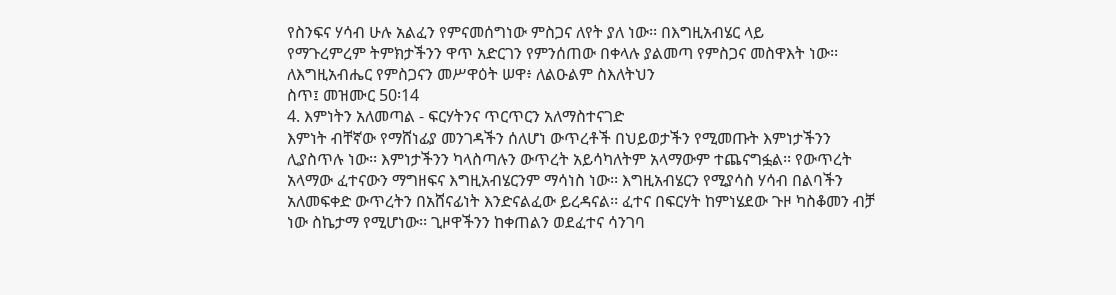የስንፍና ሃሳብ ሁሉ አልፈን የምናመሰግነው ምስጋና ለየት ያለ ነው፡፡ በእግዚአብሄር ላይ
የማጉረምረም ትምክታችንን ዋጥ አድርገን የምንሰጠው በቀላሉ ያልመጣ የምስጋና መስዋእት ነው፡፡
ለእግዚአብሔር የምስጋናን መሥዋዕት ሠዋ፥ ለልዑልም ስእለትህን
ስጥ፤ መዝሙር 50፡14
4. እምነትን አለመጣል - ፍርሃትንና ጥርጥርን አለማስተናገድ
እምነት ብቸኛው የማሸነፊያ መንገዳችን ሰለሆነ ውጥረቶች በህይወታችን የሚመጡት እምነታችንን
ሊያስጥሉ ነው፡፡ እምነታችንን ካላስጣሉን ውጥረት አይሳካለትም አላማውም ተጨናግፏል፡፡ የውጥረት
አላማው ፈተናውን ማግዘፍና እግዚአብሄርንም ማሳነስ ነው፡፡ እግዚአብሄርን የሚያሳስ ሃሳብ በልባችን
አለመፍቀድ ውጥረትን በአሸናፊነት እንድናልፈው ይረዳናል፡፡ ፈተና በፍርሃት ከምነሄደው ጉዞ ካስቆመን ብቻ
ነው ስኬታማ የሚሆነው፡፡ ጊዞዋችንን ከቀጠልን ወደፈተና ሳንገባ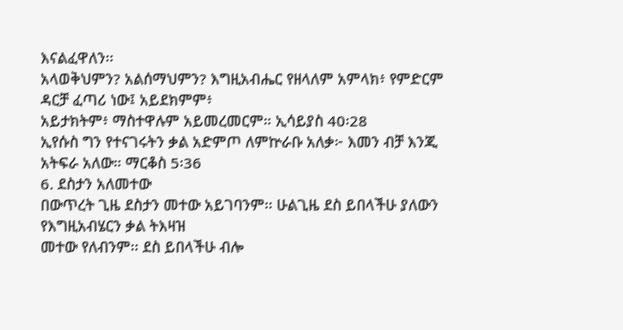እናልፈዋለን፡፡
አላወቅህምን? አልሰማህምን? እግዚአብሔር የዘላለም አምላክ፥ የምድርም ዳርቻ ፈጣሪ ነው፤ አይደክምም፥
አይታክትም፥ ማስተዋሉም አይመረመርም። ኢሳይያስ 40፡28
ኢየሱስ ግን የተናገሩትን ቃል አድምጦ ለምኵራቡ አለቃ፦ እመን ብቻ እንጂ አትፍራ አለው። ማርቆስ 5፡36
6. ደስታን አለመተው
በውጥረት ጊዜ ደስታን መተው አይገባንም፡፡ ሁልጊዜ ደስ ይበላችሁ ያለውን የእግዚአብሄርን ቃል ትእዛዝ
መተው የለብንም፡፡ ደስ ይበላችሁ ብሎ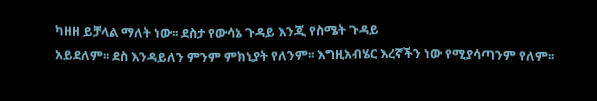ካዘዘ ይቻላል ማለት ነው፡፡ ደስታ የውሳኔ ጉዳይ እንጂ የስሜት ጉዳይ
አይደለም፡፡ ደስ እንዳይለን ምንም ምክኒያት የለንም፡፡ እግዚአብሄር እረኛችን ነው የሚያሳጣንም የለም፡፡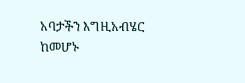አባታችን እግዚአብሄር ከመሆኑ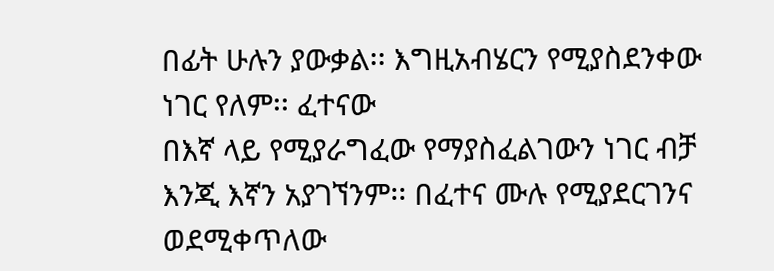በፊት ሁሉን ያውቃል፡፡ እግዚአብሄርን የሚያስደንቀው ነገር የለም፡፡ ፈተናው
በእኛ ላይ የሚያራግፈው የማያስፈልገውን ነገር ብቻ እንጂ እኛን አያገኘንም፡፡ በፈተና ሙሉ የሚያደርገንና
ወደሚቀጥለው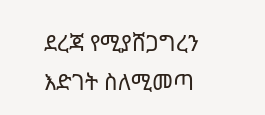ደረጃ የሚያሸጋግረን እድገት ስለሚመጣ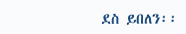ደስ ይበለን፡፡